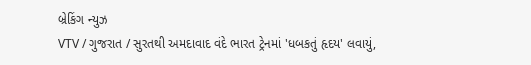બ્રેકિંગ ન્યુઝ
VTV / ગુજરાત / સુરતથી અમદાવાદ વંદે ભારત ટ્રેનમાં 'ધબકતું હૃદય' લવાયું,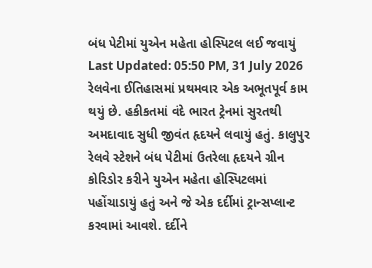બંધ પેટીમાં યુએન મહેતા હોસ્પિટલ લઈ જવાયું
Last Updated: 05:50 PM, 31 July 2026
રેલવેના ઈતિહાસમાં પ્રથમવાર એક અભૂતપૂર્વ કામ થયું છે. હકીકતમાં વંદે ભારત ટ્રેનમાં સુરતથી અમદાવાદ સુધી જીવંત હૃદયને લવાયું હતું. કાલુપુર રેલવે સ્ટેશને બંધ પેટીમાં ઉતરેલા હૃદયને ગ્રીન કોરિડોર કરીને યુએન મહેતા હોસ્પિટલમાં પહોંચાડાયું હતું અને જે એક દર્દીમાં ટ્રાન્સપ્લાન્ટ કરવામાં આવશે. દર્દીને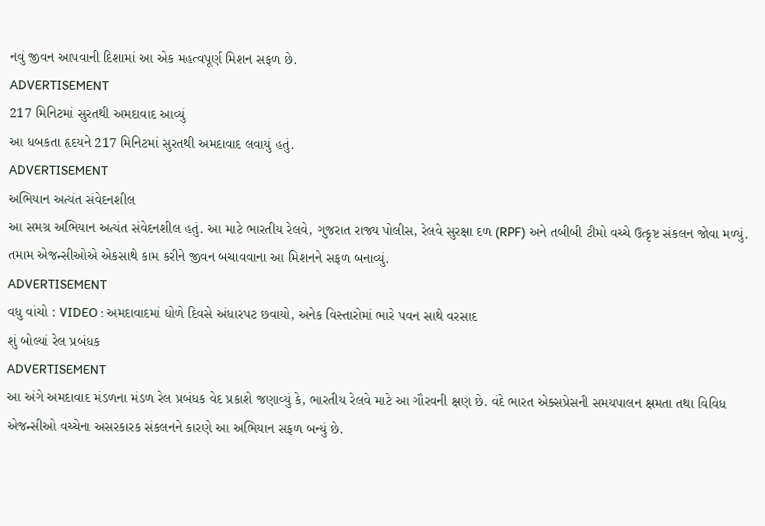નવું જીવન આપવાની દિશામાં આ એક મહત્વપૂર્ણ મિશન સફળ છે.
ADVERTISEMENT
217 મિનિટમાં સુરતથી અમદાવાદ આવ્યું
આ ધબકતા હૃદયને 217 મિનિટમાં સુરતથી અમદાવાદ લવાયું હતું.
ADVERTISEMENT
અભિયાન અત્યંત સંવેદનશીલ
આ સમગ્ર અભિયાન અત્યંત સંવેદનશીલ હતું. આ માટે ભારતીય રેલવે, ગુજરાત રાજ્ય પોલીસ, રેલવે સુરક્ષા દળ (RPF) અને તબીબી ટીમો વચ્ચે ઉત્કૃષ્ટ સંકલન જોવા મળ્યું. તમામ એજન્સીઓએ એકસાથે કામ કરીને જીવન બચાવવાના આ મિશનને સફળ બનાવ્યું.
ADVERTISEMENT
વધુ વાંચો : VIDEO : અમદાવાદમાં ધોળે દિવસે અંધારપટ છવાયો, અનેક વિસ્તારોમાં ભારે પવન સાથે વરસાદ
શું બોલ્યાં રેલ પ્રબંધક
ADVERTISEMENT
આ અંગે અમદાવાદ મંડળના મંડળ રેલ પ્રબંધક વેદ પ્રકાશે જણાવ્યું કે, ભારતીય રેલવે માટે આ ગૌરવની ક્ષણ છે. વંદે ભારત એક્સપ્રેસની સમયપાલન ક્ષમતા તથા વિવિધ એજન્સીઓ વચ્ચેના અસરકારક સંકલનને કારણે આ અભિયાન સફળ બન્યું છે.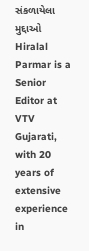સંકળાયેલા મુદ્દાઓ
Hiralal Parmar is a Senior Editor at VTV Gujarati, with 20 years of extensive experience in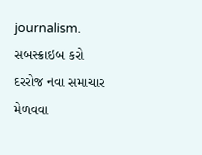journalism.
સબસ્ક્રાઇબ કરો
દરરોજ નવા સમાચાર મેળવવા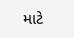માટે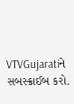VTVGujaratiને સબસ્ક્રાઈબ કરો.